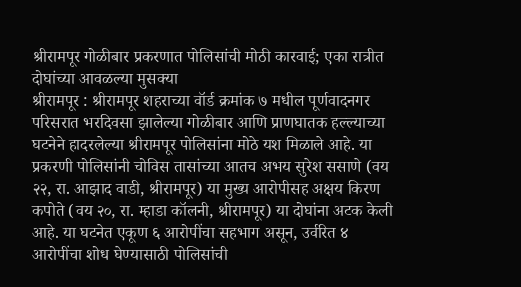श्रीरामपूर गोळीबार प्रकरणात पोलिसांची मोठी कारवाई; एका रात्रीत दोघांच्या आवळल्या मुसक्या
श्रीरामपूर : श्रीरामपूर शहराच्या वॉर्ड क्रमांक ७ मधील पूर्णवादनगर परिसरात भरदिवसा झालेल्या गोळीबार आणि प्राणघातक हल्ल्याच्या घटनेने हादरलेल्या श्रीरामपूर पोलिसांना मोठे यश मिळाले आहे. या प्रकरणी पोलिसांनी चोविस तासांच्या आतच अभय सुरेश ससाणे (वय २२, रा. आझाद वाडी, श्रीरामपूर) या मुख्य आरोपीसह अक्षय किरण कपोते (वय २०, रा. म्हाडा कॉलनी, श्रीरामपूर) या दोघांना अटक केली आहे. या घटनेत एकूण ६ आरोपींचा सहभाग असून, उर्वरित ४ आरोपींचा शोध घेण्यासाठी पोलिसांची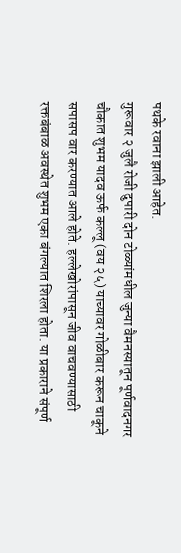पथके रवाना झाली आहेत.
गुरूवार २ जुलै रोजी दुपारी दोन टोळ्यांमधील जुन्या वैमनस्यातून पूर्णवादनगर चौकात शुभम यादव ऊर्फ कल्लू (वय २५) याच्यावर गोळीबार करून चाकूने सपासप वार करण्यात आले होते. हल्लेखोरांपासून जीव वाचवण्यासाठी रक्तबंबाळ अवस्थेत शुभम एका बंगल्यात शिरला होता. या प्रकाराने संपूर्ण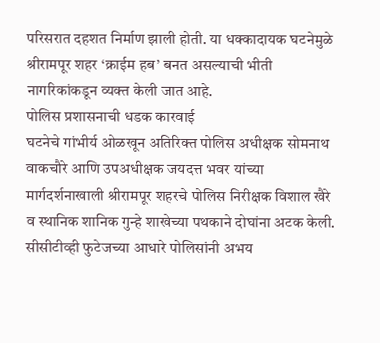परिसरात दहशत निर्माण झाली होती. या धक्कादायक घटनेमुळे श्रीरामपूर शहर ‘क्राईम हब’ बनत असल्याची भीती नागरिकांकडून व्यक्त केली जात आहे.
पोलिस प्रशासनाची धडक कारवाई
घटनेचे गांभीर्य ओळखून अतिरिक्त पोलिस अधीक्षक सोमनाथ वाकचौरे आणि उपअधीक्षक जयदत्त भवर यांच्या मार्गदर्शनाखाली श्रीरामपूर शहरचे पोलिस निरीक्षक विशाल खैरे व स्थानिक शानिक गुन्हे शाखेच्या पथकाने दोघांना अटक केली. सीसीटीव्ही फुटेजच्या आधारे पोलिसांनी अभय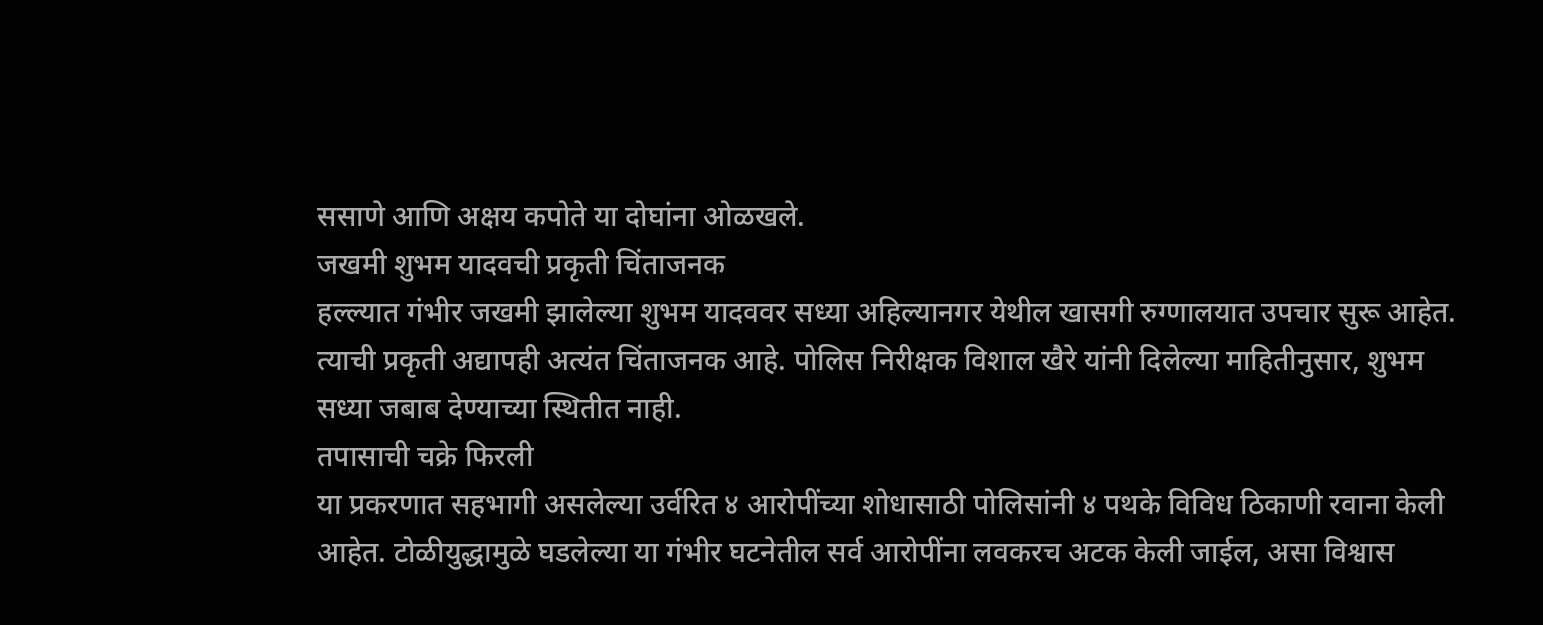ससाणे आणि अक्षय कपोते या दोघांना ओळखले.
जखमी शुभम यादवची प्रकृती चिंताजनक
हल्ल्यात गंभीर जखमी झालेल्या शुभम यादववर सध्या अहिल्यानगर येथील खासगी रुग्णालयात उपचार सुरू आहेत. त्याची प्रकृती अद्यापही अत्यंत चिंताजनक आहे. पोलिस निरीक्षक विशाल खैरे यांनी दिलेल्या माहितीनुसार, शुभम सध्या जबाब देण्याच्या स्थितीत नाही.
तपासाची चक्रे फिरली
या प्रकरणात सहभागी असलेल्या उर्वरित ४ आरोपींच्या शोधासाठी पोलिसांनी ४ पथके विविध ठिकाणी रवाना केली आहेत. टोळीयुद्धामुळे घडलेल्या या गंभीर घटनेतील सर्व आरोपींना लवकरच अटक केली जाईल, असा विश्वास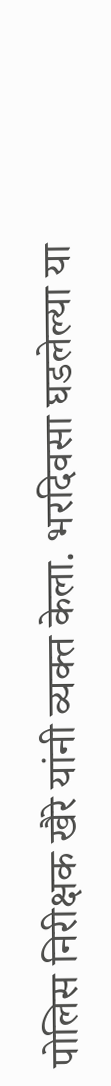पोलिस निरीक्षक खैरे यांनी व्यक्त केला. भरदिवसा घडलेल्या या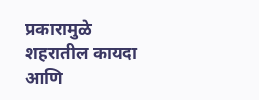प्रकारामुळे शहरातील कायदा आणि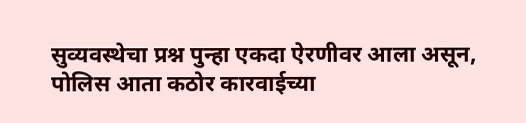सुव्यवस्थेचा प्रश्न पुन्हा एकदा ऐरणीवर आला असून, पोलिस आता कठोर कारवाईच्या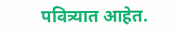पवित्र्यात आहेत.